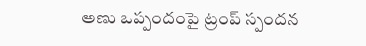అణు ఒప్పందంపై ట్రంప్ స్పందన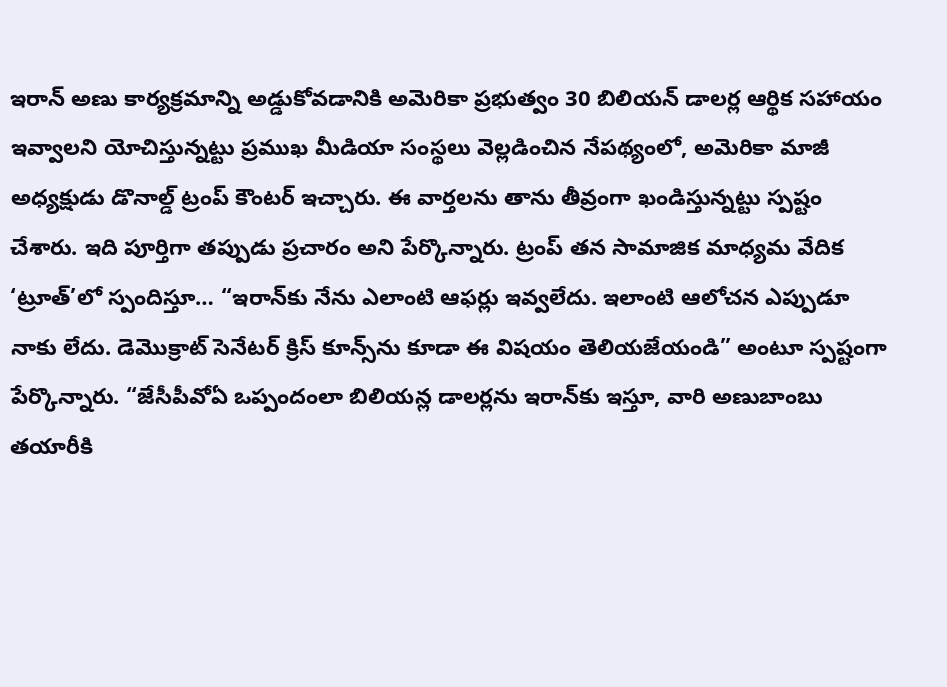ఇరాన్ అణు కార్యక్రమాన్ని అడ్డుకోవడానికి అమెరికా ప్రభుత్వం 30 బిలియన్ డాలర్ల ఆర్థిక సహాయం ఇవ్వాలని యోచిస్తున్నట్టు ప్రముఖ మీడియా సంస్థలు వెల్లడించిన నేపథ్యంలో, అమెరికా మాజీ అధ్యక్షుడు డొనాల్డ్ ట్రంప్ కౌంటర్ ఇచ్చారు. ఈ వార్తలను తాను తీవ్రంగా ఖండిస్తున్నట్టు స్పష్టం చేశారు. ఇది పూర్తిగా తప్పుడు ప్రచారం అని పేర్కొన్నారు. ట్రంప్ తన సామాజిక మాధ్యమ వేదిక ‘ట్రూత్’లో స్పందిస్తూ… “ఇరాన్‌కు నేను ఎలాంటి ఆఫర్లు ఇవ్వలేదు. ఇలాంటి ఆలోచన ఎప్పుడూ నాకు లేదు. డెమొక్రాట్ సెనేటర్ క్రిస్ కూన్స్‌ను కూడా ఈ విషయం తెలియజేయండి” అంటూ స్పష్టంగా పేర్కొన్నారు. “జేసీపీవోఏ ఒప్పందంలా బిలియన్ల డాలర్లను ఇరాన్‌కు ఇస్తూ, వారి అణుబాంబు తయారీకి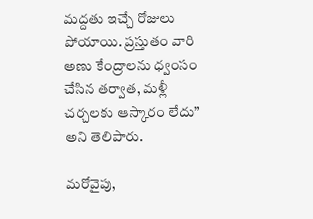మద్దతు ఇచ్చే రోజులు పోయాయి. ప్రస్తుతం వారి అణు కేంద్రాలను ధ్వంసం చేసిన తర్వాత, మళ్లీ చర్చలకు ఆస్కారం లేదు” అని తెలిపారు.

మరోవైపు,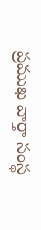ప్రముఖ వార్తా సంస్థ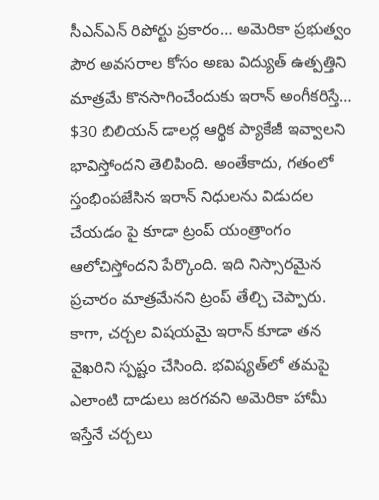సీఎన్ఎన్ రిపోర్టు ప్రకారం… అమెరికా ప్రభుత్వం పౌర అవసరాల కోసం అణు విద్యుత్ ఉత్పత్తిని మాత్రమే కొనసాగించేందుకు ఇరాన్ అంగీకరిస్తే… $30 బిలియన్ డాలర్ల ఆర్థిక ప్యాకేజీ ఇవ్వాలని భావిస్తోందని తెలిపింది. అంతేకాదు, గతంలో స్తంభింపజేసిన ఇరాన్ నిధులను విడుదల చేయడం పై కూడా ట్రంప్ యంత్రాంగం ఆలోచిస్తోందని పేర్కొంది. ఇది నిస్సారమైన ప్రచారం మాత్రమేనని ట్రంప్ తేల్చి చెప్పారు. కాగా, చర్చల విషయమై ఇరాన్ కూడా తన వైఖరిని స్పష్టం చేసింది. భవిష్యత్‌లో తమపై ఎలాంటి దాడులు జరగవని అమెరికా హామీ ఇస్తేనే చర్చలు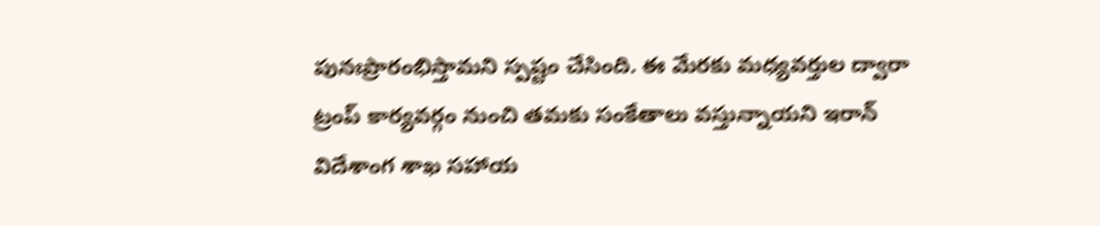పునఃప్రారంభిస్తామని స్పష్టం చేసింది. ఈ మేరకు మధ్యవర్తుల ద్వారా ట్రంప్ కార్యవర్గం నుంచి తమకు సంకేతాలు వస్తున్నాయని ఇరాన్ విదేశాంగ శాఖ సహాయ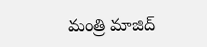మంత్రి మాజిద్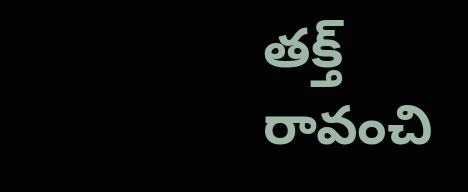తక్త్ రావంచి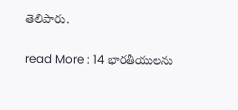తెలిపారు.

read More : 14 భారతీయులను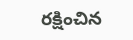రక్షించిన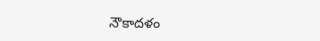నౌకాదళం